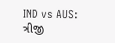IND vs AUS: ત્રીજી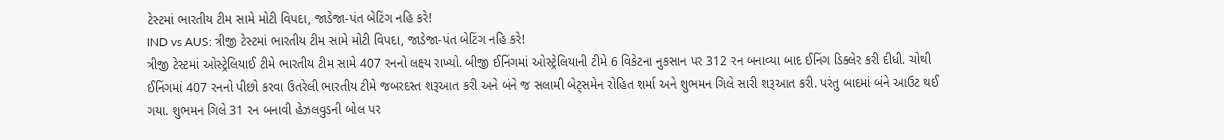ટેસ્ટમાં ભારતીય ટીમ સામે મોટી વિપદા, જાડેજા-પંત બેટિંગ નહિ કરે!
IND vs AUS: ત્રીજી ટેસ્ટમાં ભારતીય ટીમ સામે મોટી વિપદા, જાડેજા-પંત બેટિંગ નહિ કરે!
ત્રીજી ટેસ્ટમાં ઓસ્ટ્રેલિયાઈ ટીમે ભારતીય ટીમ સામે 407 રનનો લક્ષ્ય રાખ્યો. બીજી ઈનિંગમાં ઓસ્ટ્રેલિયાની ટીમે 6 વિકેટના નુકસાન પર 312 રન બનાવ્યા બાદ ઈનિંગ ડિક્લેર કરી દીધી. ચોથી ઈનિંગમાં 407 રનનો પીછો કરવા ઉતરેલી ભારતીય ટીમે જબરદસ્ત શરૂઆત કરી અને બંને જ સલામી બેટ્સમેન રોહિત શર્મા અને શુભમન ગિલે સારી શરૂઆત કરી. પરંતુ બાદમાં બંને આઉટ થઈ ગયા. શુભમન ગિલે 31 રન બનાવી હેઝલવુડની બોલ પર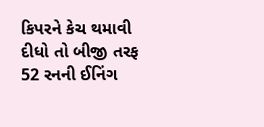કિપરને કેચ થમાવી દીધો તો બીજી તરફ 52 રનની ઈનિંગ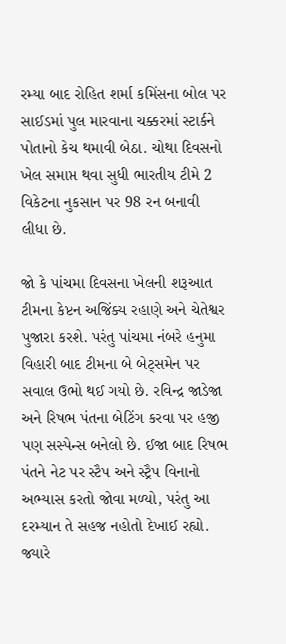રમ્યા બાદ રોહિત શર્મા કમિંસના બોલ પર સાઈડમાં પુલ મારવાના ચક્કરમાં સ્ટાર્કને પોતાનો કેચ થમાવી બેઠા. ચોથા દિવસનો ખેલ સમાપ્ત થવા સુધી ભારતીય ટીમે 2 વિકેટના નુકસાન પર 98 રન બનાવી લીધા છે.

જો કે પાંચમા દિવસના ખેલની શરૂઆત ટીમના કેપ્ટન અજિંક્ય રહાણે અને ચેતેશ્વર પુજારા કરશે. પરંતુ પાંચમા નંબરે હનુમા વિહારી બાદ ટીમના બે બેટ્સમેન પર સવાલ ઉભો થઈ ગયો છે. રવિન્દ્ર જાડેજા અને રિષભ પંતના બેટિંગ કરવા પર હજી પણ સસ્પેન્સ બનેલો છે. ઈજા બાદ રિષભ પંતને નેટ પર સ્ટૈપ અને સ્ટ્રૈપ વિનાનો અભ્યાસ કરતો જોવા મળ્યો, પરંતુ આ દરમ્યાન તે સહજ નહોતો દેખાઈ રહ્યો. જ્યારે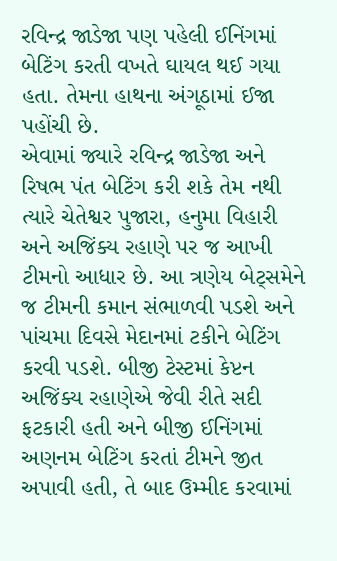રવિન્દ્ર જાડેજા પણ પહેલી ઈનિંગમાં બેટિંગ કરતી વખતે ઘાયલ થઈ ગયા હતા. તેમના હાથના અંગૂઠામાં ઈજા પહોંચી છે.
એવામાં જ્યારે રવિન્દ્ર જાડેજા અને રિષભ પંત બેટિંગ કરી શકે તેમ નથી ત્યારે ચેતેશ્વર પુજારા, હનુમા વિહારી અને અજિંક્ય રહાણે પર જ આખી ટીમનો આધાર છે. આ ત્રણેય બેટ્સમેને જ ટીમની કમાન સંભાળવી પડશે અને પાંચમા દિવસે મેદાનમાં ટકીને બેટિંગ કરવી પડશે. બીજી ટેસ્ટમાં કેપ્ટન અજિંક્ય રહાણેએ જેવી રીતે સદી ફટકારી હતી અને બીજી ઈનિંગમાં અણનમ બેટિંગ કરતાં ટીમને જીત અપાવી હતી, તે બાદ ઉમ્મીદ કરવામાં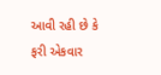આવી રહી છે કે ફરી એકવાર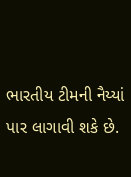ભારતીય ટીમની નૈય્યાં પાર લાગાવી શકે છે.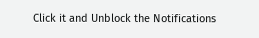Click it and Unblock the Notifications